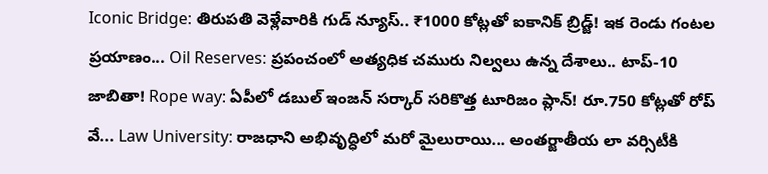Iconic Bridge: తిరుపతి వెళ్లేవారికి గుడ్ న్యూస్.. ₹1000 కోట్లతో ఐకానిక్ బ్రిడ్జ్! ఇక రెండు గంటల ప్రయాణం... Oil Reserves: ప్రపంచంలో అత్యధిక చమురు నిల్వలు ఉన్న దేశాలు.. టాప్-10 జాబితా! Rope way: ఏపీలో డబుల్ ఇంజన్ సర్కార్ సరికొత్త టూరిజం ప్లాన్! రూ.750 కోట్లతో రోప్ వే... Law University: రాజధాని అభివృద్ధిలో మరో మైలురాయి... అంతర్జాతీయ లా వర్సిటీకి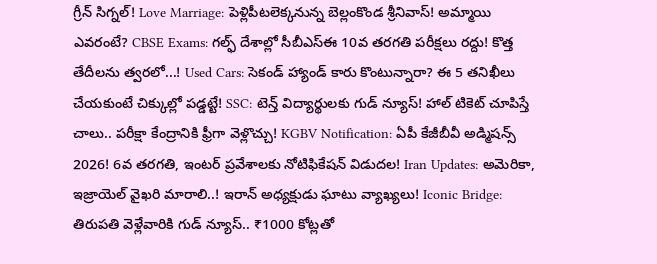గ్రీన్ సిగ్నల్! Love Marriage: పెళ్లిపీటలెక్కనున్న బెల్లంకొండ శ్రీనివాస్! అమ్మాయి ఎవరంటే? CBSE Exams: గల్ఫ్ దేశాల్లో సీబీఎస్‌ఈ 10వ తరగతి పరీక్షలు రద్దు! కొత్త తేదీలను త్వరలో...! Used Cars: సెకండ్ హ్యాండ్ కారు కొంటున్నారా? ఈ 5 తనిఖీలు చేయకుంటే చిక్కుల్లో పడ్డట్టే! SSC: టెన్త్ విద్యార్థులకు గుడ్ న్యూస్! హాల్ టికెట్ చూపిస్తే చాలు.. పరీక్షా కేంద్రానికి ఫ్రీగా వెళ్లొచ్చు! KGBV Notification: ఏపీ కేజీబీవీ అడ్మిషన్స్ 2026! 6వ తరగతి, ఇంటర్ ప్రవేశాలకు నోటిఫికేషన్ విడుదల! Iran Updates: అమెరికా, ఇజ్రాయెల్ వైఖరి మారాలి..! ఇరాన్ అధ్యక్షుడు ఘాటు వ్యాఖ్యలు! Iconic Bridge: తిరుపతి వెళ్లేవారికి గుడ్ న్యూస్.. ₹1000 కోట్లతో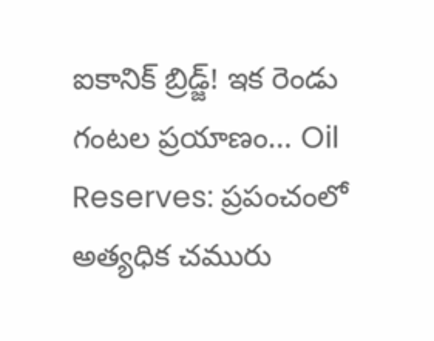ఐకానిక్ బ్రిడ్జ్! ఇక రెండు గంటల ప్రయాణం... Oil Reserves: ప్రపంచంలో అత్యధిక చమురు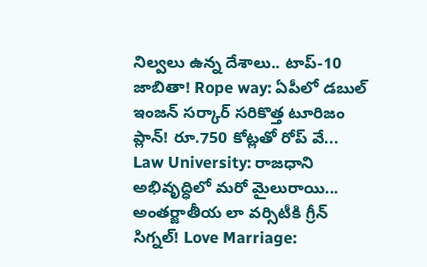నిల్వలు ఉన్న దేశాలు.. టాప్-10 జాబితా! Rope way: ఏపీలో డబుల్ ఇంజన్ సర్కార్ సరికొత్త టూరిజం ప్లాన్! రూ.750 కోట్లతో రోప్ వే... Law University: రాజధాని అభివృద్ధిలో మరో మైలురాయి... అంతర్జాతీయ లా వర్సిటీకి గ్రీన్ సిగ్నల్! Love Marriage: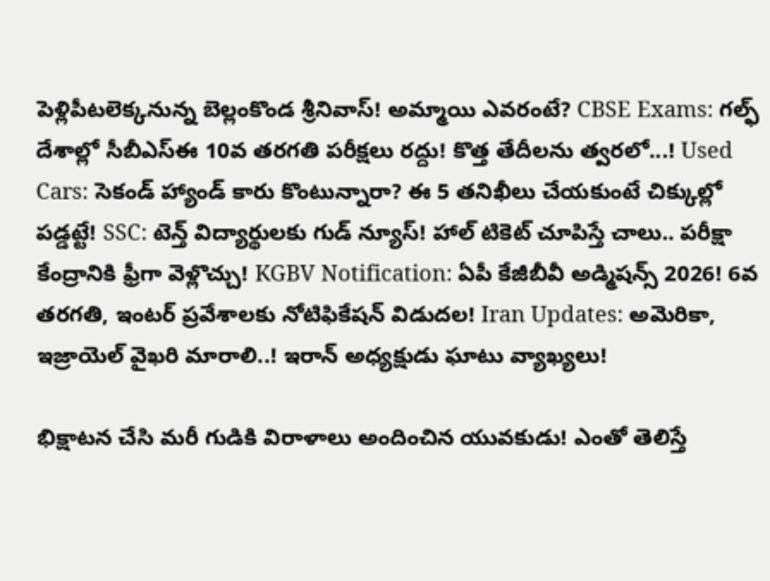పెళ్లిపీటలెక్కనున్న బెల్లంకొండ శ్రీనివాస్! అమ్మాయి ఎవరంటే? CBSE Exams: గల్ఫ్ దేశాల్లో సీబీఎస్‌ఈ 10వ తరగతి పరీక్షలు రద్దు! కొత్త తేదీలను త్వరలో...! Used Cars: సెకండ్ హ్యాండ్ కారు కొంటున్నారా? ఈ 5 తనిఖీలు చేయకుంటే చిక్కుల్లో పడ్డట్టే! SSC: టెన్త్ విద్యార్థులకు గుడ్ న్యూస్! హాల్ టికెట్ చూపిస్తే చాలు.. పరీక్షా కేంద్రానికి ఫ్రీగా వెళ్లొచ్చు! KGBV Notification: ఏపీ కేజీబీవీ అడ్మిషన్స్ 2026! 6వ తరగతి, ఇంటర్ ప్రవేశాలకు నోటిఫికేషన్ విడుదల! Iran Updates: అమెరికా, ఇజ్రాయెల్ వైఖరి మారాలి..! ఇరాన్ అధ్యక్షుడు ఘాటు వ్యాఖ్యలు!

భిక్షాటన చేసి మరీ గుడికి విరాళాలు అందించిన యువకుడు! ఎంతో తెలిస్తే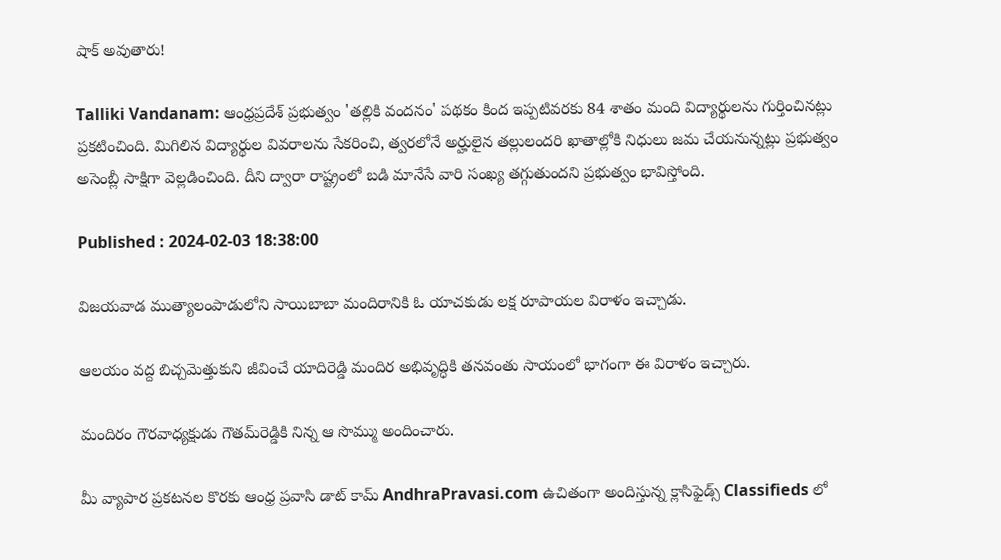షాక్ అవుతారు!

Talliki Vandanam: ఆంధ్రప్రదేశ్ ప్రభుత్వం 'తల్లికి వందనం' పథకం కింద ఇప్పటివరకు 84 శాతం మంది విద్యార్థులను గుర్తించినట్లు ప్రకటించింది. మిగిలిన విద్యార్థుల వివరాలను సేకరించి, త్వరలోనే అర్హులైన తల్లులందరి ఖాతాల్లోకి నిధులు జమ చేయనున్నట్లు ప్రభుత్వం అసెంబ్లీ సాక్షిగా వెల్లడించింది. దీని ద్వారా రాష్ట్రంలో బడి మానేసే వారి సంఖ్య తగ్గుతుందని ప్రభుత్వం భావిస్తోంది.

Published : 2024-02-03 18:38:00

విజయవాడ ముత్యాలంపాడులోని సాయిబాబా మందిరానికి ఓ యాచకుడు లక్ష రూపాయల విరాళం ఇచ్చాడు.

ఆలయం వద్ద బిచ్చమెత్తుకుని జీవించే యాదిరెడ్డి మందిర అభివృద్ధికి తనవంతు సాయంలో భాగంగా ఈ విరాళం ఇచ్చారు.

మందిరం గౌరవాధ్యక్షుడు గౌతమ్‌రెడ్డికి నిన్న ఆ సొమ్ము అందించారు.

మీ వ్యాపార ప్రకటనల కొరకు ఆంధ్ర ప్రవాసి డాట్ కామ్ AndhraPravasi.com ఉచితంగా అందిస్తున్న క్లాసిఫైడ్స్ Classifieds లో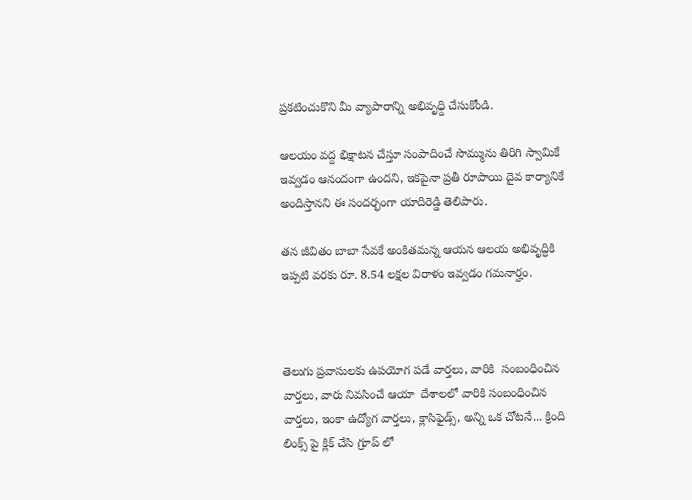ప్రకటించుకొని మీ వ్యాపారాన్ని అభివృధ్ది చేసుకోండి.

ఆలయం వద్ద భిక్షాటన చేస్తూ సంపాదించే సొమ్మును తిరిగి స్వామికే ఇవ్వడం ఆనందంగా ఉందని, ఇకపైనా ప్రతీ రూపాయి దైవ కార్యానికే అందిస్తానని ఈ సందర్భంగా యాదిరెడ్డి తెలిపారు.

తన జీవితం బాబా సేవకే అంకితమన్న ఆయన ఆలయ అభివృద్ధికి ఇప్పటి వరకు రూ. 8.54 లక్షల విరాళం ఇవ్వడం గమనార్హం.



తెలుగు ప్రవాసులకు ఉపయోగ పడే వార్తలు, వారికి  సంబంధించిన వార్తలు, వారు నివసించే ఆయా  దేశాలలో వారికి సంబంధించిన వార్తలు, ఇంకా ఉద్యోగ వార్తలు, క్లాసిఫైడ్స్, అన్ని ఒక చోటనే... క్రింది లింక్స్ పై క్లిక్ చేసి గ్రూప్ లో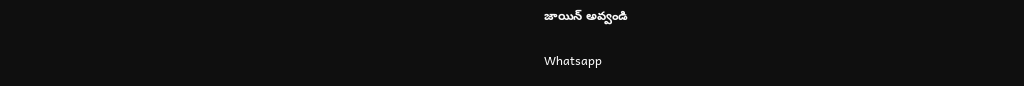జాయిన్ అవ్వండి

Whatsapp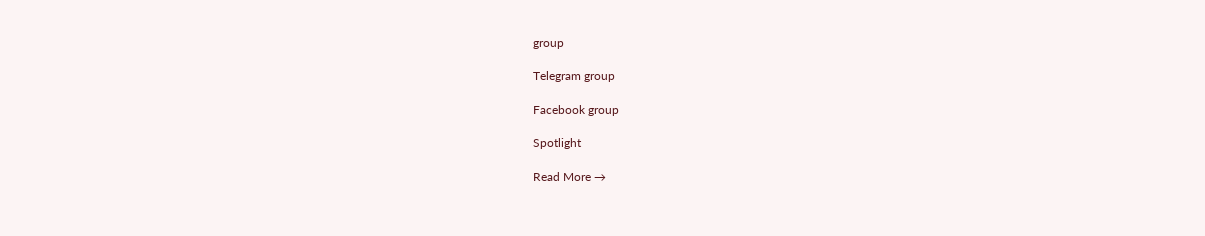group

Telegram group

Facebook group

Spotlight

Read More →